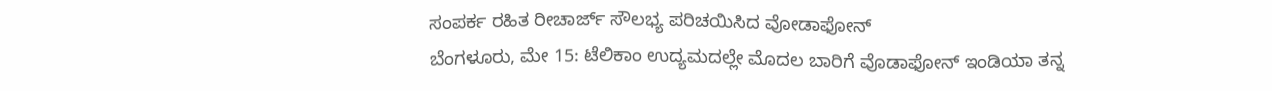ಸಂಪರ್ಕ ರಹಿತ ರೀಚಾರ್ಜ್ ಸೌಲಭ್ಯ ಪರಿಚಯಿಸಿದ ವೋಡಾಫೋನ್
ಬೆಂಗಳೂರು, ಮೇ 15: ಟೆಲಿಕಾಂ ಉದ್ಯಮದಲ್ಲೇ ಮೊದಲ ಬಾರಿಗೆ ವೊಡಾಫೋನ್ ಇಂಡಿಯಾ ತನ್ನ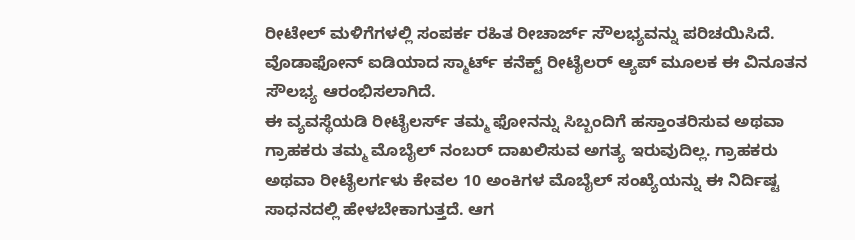ರೀಟೇಲ್ ಮಳಿಗೆಗಳಲ್ಲಿ ಸಂಪರ್ಕ ರಹಿತ ರೀಚಾರ್ಜ್ ಸೌಲಭ್ಯವನ್ನು ಪರಿಚಯಿಸಿದೆ. ವೊಡಾಫೋನ್ ಐಡಿಯಾದ ಸ್ಮಾರ್ಟ್ ಕನೆಕ್ಟ್ ರೀಟೈಲರ್ ಆ್ಯಪ್ ಮೂಲಕ ಈ ವಿನೂತನ ಸೌಲಭ್ಯ ಆರಂಭಿಸಲಾಗಿದೆ.
ಈ ವ್ಯವಸ್ಥೆಯಡಿ ರೀಟೈಲರ್ಸ್ ತಮ್ಮ ಫೋನನ್ನು ಸಿಬ್ಬಂದಿಗೆ ಹಸ್ತಾಂತರಿಸುವ ಅಥವಾ ಗ್ರಾಹಕರು ತಮ್ಮ ಮೊಬೈಲ್ ನಂಬರ್ ದಾಖಲಿಸುವ ಅಗತ್ಯ ಇರುವುದಿಲ್ಲ. ಗ್ರಾಹಕರು ಅಥವಾ ರೀಟೈಲರ್ಗಳು ಕೇವಲ 10 ಅಂಕಿಗಳ ಮೊಬೈಲ್ ಸಂಖ್ಯೆಯನ್ನು ಈ ನಿರ್ದಿಷ್ಟ ಸಾಧನದಲ್ಲಿ ಹೇಳಬೇಕಾಗುತ್ತದೆ. ಆಗ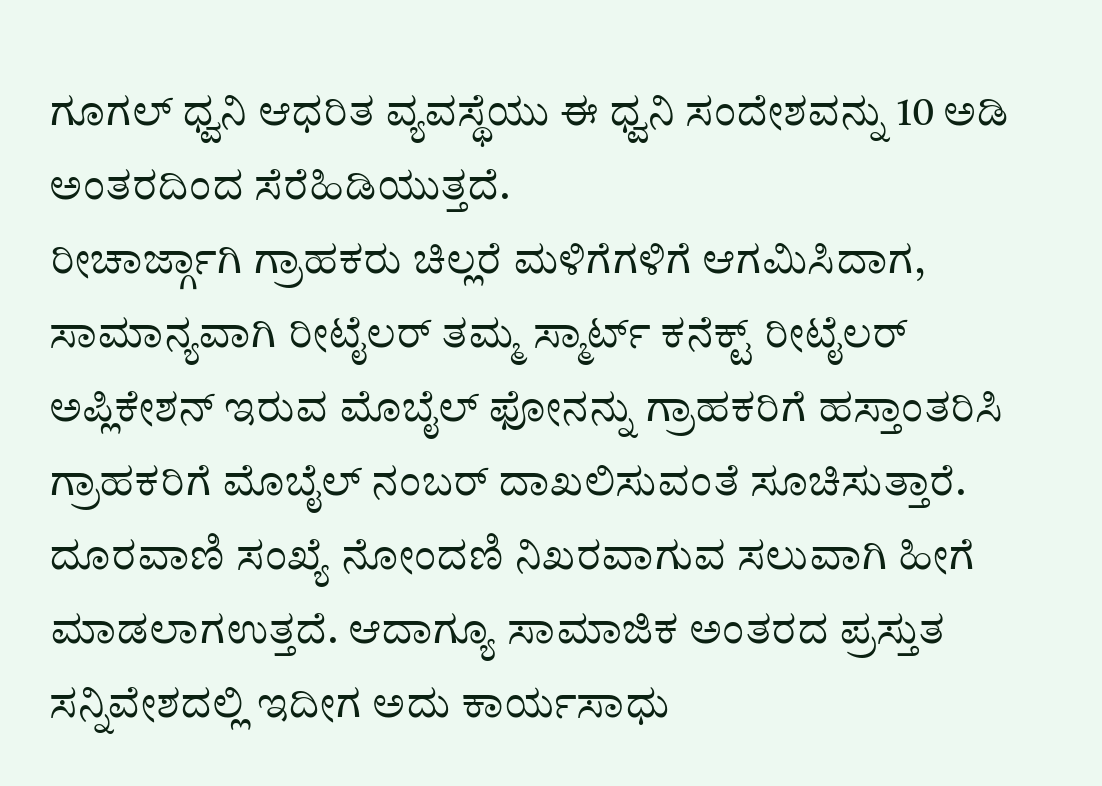ಗೂಗಲ್ ಧ್ವನಿ ಆಧರಿತ ವ್ಯವಸ್ಥೆಯು ಈ ಧ್ವನಿ ಸಂದೇಶವನ್ನು 10 ಅಡಿ ಅಂತರದಿಂದ ಸೆರೆಹಿಡಿಯುತ್ತದೆ.
ರೀಚಾರ್ಜ್ಗಾಗಿ ಗ್ರಾಹಕರು ಚಿಲ್ಲರೆ ಮಳಿಗೆಗಳಿಗೆ ಆಗಮಿಸಿದಾಗ, ಸಾಮಾನ್ಯವಾಗಿ ರೀಟೈಲರ್ ತಮ್ಮ ಸ್ಮಾರ್ಟ್ ಕನೆಕ್ಟ್ ರೀಟೈಲರ್ ಅಪ್ಲಿಕೇಶನ್ ಇರುವ ಮೊಬೈಲ್ ಫೋನನ್ನು ಗ್ರಾಹಕರಿಗೆ ಹಸ್ತಾಂತರಿಸಿ ಗ್ರಾಹಕರಿಗೆ ಮೊಬೈಲ್ ನಂಬರ್ ದಾಖಲಿಸುವಂತೆ ಸೂಚಿಸುತ್ತಾರೆ. ದೂರವಾಣಿ ಸಂಖ್ಯೆ ನೋಂದಣಿ ನಿಖರವಾಗುವ ಸಲುವಾಗಿ ಹೀಗೆ ಮಾಡಲಾಗಉತ್ತದೆ. ಆದಾಗ್ಯೂ ಸಾಮಾಜಿಕ ಅಂತರದ ಪ್ರಸ್ತುತ ಸನ್ನಿವೇಶದಲ್ಲಿ ಇದೀಗ ಅದು ಕಾರ್ಯಸಾಧು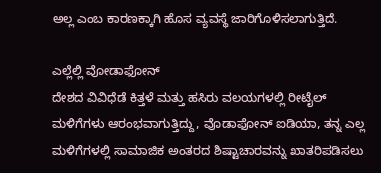ಅಲ್ಲ ಎಂಬ ಕಾರಣಕ್ಕಾಗಿ ಹೊಸ ವ್ಯವಸ್ಥೆ ಜಾರಿಗೊಳಿಸಲಾಗುತ್ತಿದೆ.

ಎಲ್ಲೆಲ್ಲಿ ವೋಡಾಫೋನ್
ದೇಶದ ವಿವಿಧೆಡೆ ಕಿತ್ತಳೆ ಮತ್ತು ಹಸಿರು ವಲಯಗಳಲ್ಲಿ ರೀಟೈಲ್ ಮಳಿಗೆಗಳು ಆರಂಭವಾಗುತ್ತಿದ್ದು, ವೊಡಾಫೋನ್ ಐಡಿಯಾ, ತನ್ನ ಎಲ್ಲ ಮಳಿಗೆಗಳಲ್ಲಿ ಸಾಮಾಜಿಕ ಅಂತರದ ಶಿಷ್ಟಾಚಾರವನ್ನು ಖಾತರಿಪಡಿಸಲು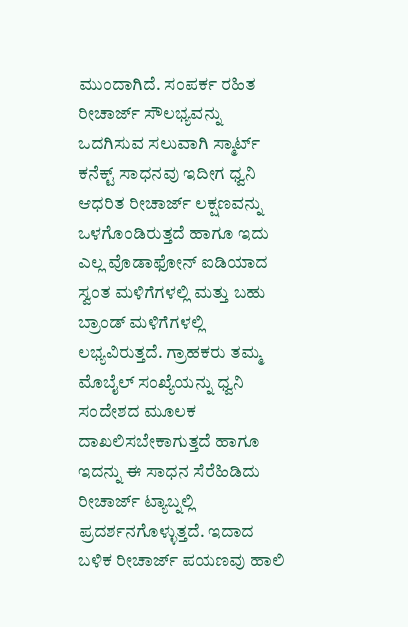ಮುಂದಾಗಿದೆ. ಸಂಪರ್ಕ ರಹಿತ ರೀಚಾರ್ಜ್ ಸೌಲಭ್ಯವನ್ನು ಒದಗಿಸುವ ಸಲುವಾಗಿ ಸ್ಮಾರ್ಟ್ ಕನೆಕ್ಟ್ ಸಾಧನವು ಇದೀಗ ಧ್ವನಿ ಆಧರಿತ ರೀಚಾರ್ಜ್ ಲಕ್ಷಣವನ್ನು ಒಳಗೊಂಡಿರುತ್ತದೆ ಹಾಗೂ ಇದು ಎಲ್ಲ ವೊಡಾಫೋನ್ ಐಡಿಯಾದ ಸ್ವಂತ ಮಳಿಗೆಗಳಲ್ಲಿ ಮತ್ತು ಬಹು ಬ್ರಾಂಡ್ ಮಳಿಗೆಗಳಲ್ಲಿ ಲಭ್ಯವಿರುತ್ತದೆ. ಗ್ರಾಹಕರು ತಮ್ಮ ಮೊಬೈಲ್ ಸಂಖ್ಯೆಯನ್ನು ಧ್ವನಿ ಸಂದೇಶದ ಮೂಲಕ ದಾಖಲಿಸಬೇಕಾಗುತ್ತದೆ ಹಾಗೂ ಇದನ್ನು ಈ ಸಾಧನ ಸೆರೆಹಿಡಿದು ರೀಚಾರ್ಜ್ ಟ್ಯಾಬ್ನಲ್ಲಿ ಪ್ರದರ್ಶನಗೊಳ್ಳುತ್ತದೆ. ಇದಾದ ಬಳಿಕ ರೀಚಾರ್ಜ್ ಪಯಣವು ಹಾಲಿ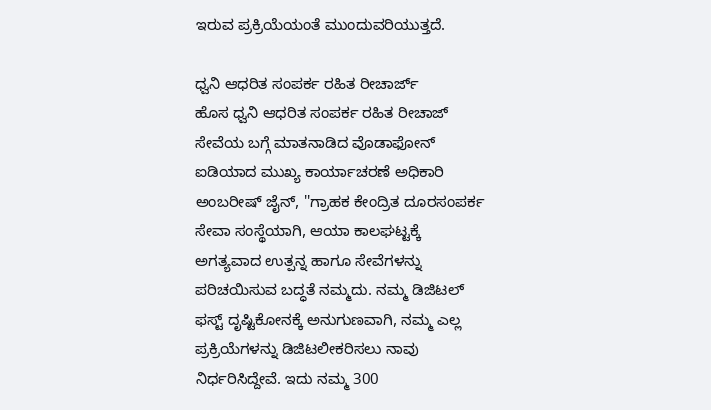ಇರುವ ಪ್ರಕ್ರಿಯೆಯಂತೆ ಮುಂದುವರಿಯುತ್ತದೆ.

ಧ್ವನಿ ಆಧರಿತ ಸಂಪರ್ಕ ರಹಿತ ರೀಚಾರ್ಜ್
ಹೊಸ ಧ್ವನಿ ಆಧರಿತ ಸಂಪರ್ಕ ರಹಿತ ರೀಚಾಜ್ ಸೇವೆಯ ಬಗ್ಗೆ ಮಾತನಾಡಿದ ವೊಡಾಫೋನ್ ಐಡಿಯಾದ ಮುಖ್ಯ ಕಾರ್ಯಾಚರಣೆ ಅಧಿಕಾರಿ ಅಂಬರೀಷ್ ಜೈನ್, ''ಗ್ರಾಹಕ ಕೇಂದ್ರಿತ ದೂರಸಂಪರ್ಕ ಸೇವಾ ಸಂಸ್ಥೆಯಾಗಿ, ಆಯಾ ಕಾಲಘಟ್ಟಕ್ಕೆ ಅಗತ್ಯವಾದ ಉತ್ಪನ್ನ ಹಾಗೂ ಸೇವೆಗಳನ್ನು ಪರಿಚಯಿಸುವ ಬದ್ಧತೆ ನಮ್ಮದು. ನಮ್ಮ ಡಿಜಿಟಲ್ ಫಸ್ಟ್ ದೃಷ್ಟಿಕೋನಕ್ಕೆ ಅನುಗುಣವಾಗಿ, ನಮ್ಮ ಎಲ್ಲ ಪ್ರಕ್ರಿಯೆಗಳನ್ನು ಡಿಜಿಟಲೀಕರಿಸಲು ನಾವು ನಿರ್ಧರಿಸಿದ್ದೇವೆ. ಇದು ನಮ್ಮ 300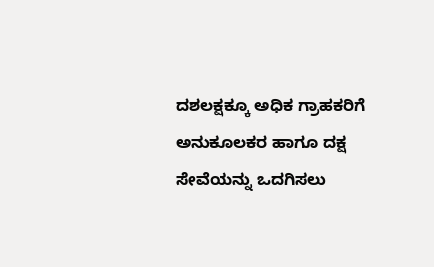ದಶಲಕ್ಷಕ್ಕೂ ಅಧಿಕ ಗ್ರಾಹಕರಿಗೆ ಅನುಕೂಲಕರ ಹಾಗೂ ದಕ್ಷ ಸೇವೆಯನ್ನು ಒದಗಿಸಲು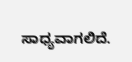ಸಾಧ್ಯವಾಗಲಿದೆ.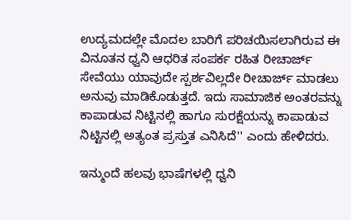ಉದ್ಯಮದಲ್ಲೇ ಮೊದಲ ಬಾರಿಗೆ ಪರಿಚಯಿಸಲಾಗಿರುವ ಈ ವಿನೂತನ ಧ್ವನಿ ಆಧರಿತ ಸಂಪರ್ಕ ರಹಿತ ರೀಚಾರ್ಜ್ ಸೇವೆಯು ಯಾವುದೇ ಸ್ಪರ್ಶವಿಲ್ಲದೇ ರೀಚಾರ್ಜ್ ಮಾಡಲು ಅನುವು ಮಾಡಿಕೊಡುತ್ತದೆ. ಇದು ಸಾಮಾಜಿಕ ಅಂತರವನ್ನು ಕಾಪಾಡುವ ನಿಟ್ಟಿನಲ್ಲಿ ಹಾಗೂ ಸುರಕ್ಷೆಯನ್ನು ಕಾಪಾಡುವ ನಿಟ್ಟಿನಲ್ಲಿ ಅತ್ಯಂತ ಪ್ರಸ್ತುತ ಎನಿಸಿದೆ'' ಎಂದು ಹೇಳಿದರು.

ಇನ್ಮುಂದೆ ಹಲವು ಭಾಷೆಗಳಲ್ಲಿ ಧ್ವನಿ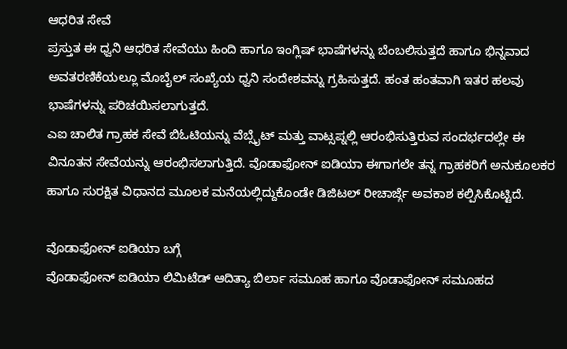ಆಧರಿತ ಸೇವೆ
ಪ್ರಸ್ತುತ ಈ ಧ್ವನಿ ಆಧರಿತ ಸೇವೆಯು ಹಿಂದಿ ಹಾಗೂ ಇಂಗ್ಲಿಷ್ ಭಾಷೆಗಳನ್ನು ಬೆಂಬಲಿಸುತ್ತದೆ ಹಾಗೂ ಭಿನ್ನವಾದ ಅವತರಣಿಕೆಯಲ್ಲೂ ಮೊಬೈಲ್ ಸಂಖ್ಯೆಯ ಧ್ವನಿ ಸಂದೇಶವನ್ನು ಗ್ರಹಿಸುತ್ತದೆ. ಹಂತ ಹಂತವಾಗಿ ಇತರ ಹಲವು ಭಾಷೆಗಳನ್ನು ಪರಿಚಯಿಸಲಾಗುತ್ತದೆ.
ಎಐ ಚಾಲಿತ ಗ್ರಾಹಕ ಸೇವೆ ಬಿಓಟಿಯನ್ನು ವೆಬ್ಸೈಟ್ ಮತ್ತು ವಾಟ್ಸಪ್ನಲ್ಲಿ ಆರಂಭಿಸುತ್ತಿರುವ ಸಂದರ್ಭದಲ್ಲೇ ಈ ವಿನೂತನ ಸೇವೆಯನ್ನು ಆರಂಭಿಸಲಾಗುತ್ತಿದೆ. ವೊಡಾಫೋನ್ ಐಡಿಯಾ ಈಗಾಗಲೇ ತನ್ನ ಗ್ರಾಹಕರಿಗೆ ಅನುಕೂಲಕರ ಹಾಗೂ ಸುರಕ್ಷಿತ ವಿಧಾನದ ಮೂಲಕ ಮನೆಯಲ್ಲಿದ್ದುಕೊಂಡೇ ಡಿಜಿಟಲ್ ರೀಚಾರ್ಜ್ಗೆ ಅವಕಾಶ ಕಲ್ಪಿಸಿಕೊಟ್ಟಿದೆ.

ವೊಡಾಫೋನ್ ಐಡಿಯಾ ಬಗ್ಗೆ
ವೊಡಾಫೋನ್ ಐಡಿಯಾ ಲಿಮಿಟೆಡ್ ಆದಿತ್ಯಾ ಬಿರ್ಲಾ ಸಮೂಹ ಹಾಗೂ ವೊಡಾಫೋನ್ ಸಮೂಹದ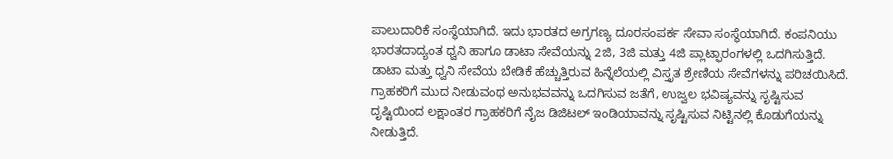ಪಾಲುದಾರಿಕೆ ಸಂಸ್ಥೆಯಾಗಿದೆ. ಇದು ಭಾರತದ ಅಗ್ರಗಣ್ಯ ದೂರಸಂಪರ್ಕ ಸೇವಾ ಸಂಸ್ಥೆಯಾಗಿದೆ. ಕಂಪನಿಯು ಭಾರತದಾದ್ಯಂತ ಧ್ವನಿ ಹಾಗೂ ಡಾಟಾ ಸೇವೆಯನ್ನು 2ಜಿ, 3ಜಿ ಮತ್ತು 4ಜಿ ಪ್ಲಾಟ್ಫಾರಂಗಳಲ್ಲಿ ಒದಗಿಸುತ್ತಿದೆ. ಡಾಟಾ ಮತ್ತು ಧ್ವನಿ ಸೇವೆಯ ಬೇಡಿಕೆ ಹೆಚ್ಚುತ್ತಿರುವ ಹಿನ್ನೆಲೆಯಲ್ಲಿ ವಿಸ್ತೃತ ಶ್ರೇಣಿಯ ಸೇವೆಗಳನ್ನು ಪರಿಚಯಿಸಿದೆ. ಗ್ರಾಹಕರಿಗೆ ಮುದ ನೀಡುವಂಥ ಅನುಭವವನ್ನು ಒದಗಿಸುವ ಜತೆಗೆ, ಉಜ್ವಲ ಭವಿಷ್ಯವನ್ನು ಸೃಷ್ಟಿಸುವ ದೃಷ್ಟಿಯಿಂದ ಲಕ್ಷಾಂತರ ಗ್ರಾಹಕರಿಗೆ ನೈಜ ಡಿಜಿಟಲ್ ಇಂಡಿಯಾವನ್ನು ಸೃಷ್ಟಿಸುವ ನಿಟ್ಟಿನಲ್ಲಿ ಕೊಡುಗೆಯನ್ನು ನೀಡುತ್ತಿದೆ.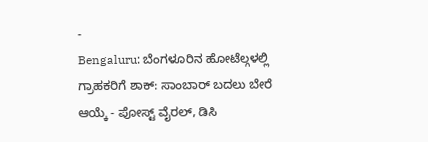-
Bengaluru: ಬೆಂಗಳೂರಿನ ಹೋಟೆಲ್ಗಳಲ್ಲಿ ಗ್ರಾಹಕರಿಗೆ ಶಾಕ್: ಸಾಂಬಾರ್ ಬದಲು ಬೇರೆ ಆಯ್ಕೆ - ಪೋಸ್ಟ್ ವೈರಲ್, ಡಿಸಿ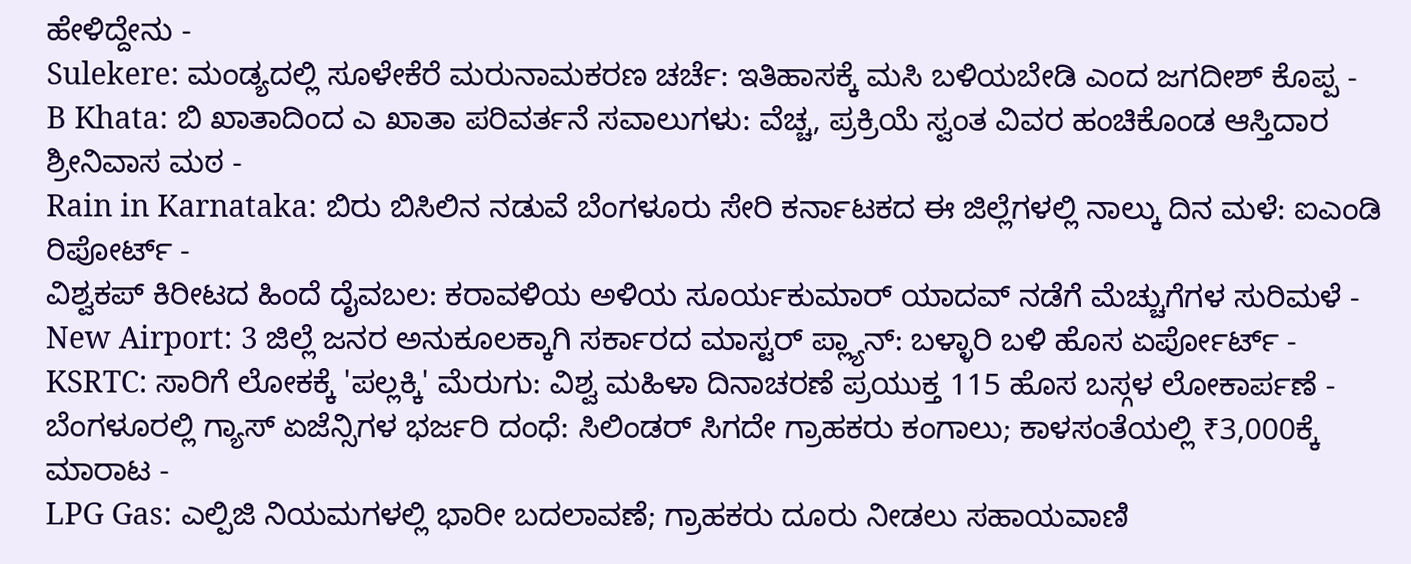ಹೇಳಿದ್ದೇನು -
Sulekere: ಮಂಡ್ಯದಲ್ಲಿ ಸೂಳೇಕೆರೆ ಮರುನಾಮಕರಣ ಚರ್ಚೆ: ಇತಿಹಾಸಕ್ಕೆ ಮಸಿ ಬಳಿಯಬೇಡಿ ಎಂದ ಜಗದೀಶ್ ಕೊಪ್ಪ -
B Khata: ಬಿ ಖಾತಾದಿಂದ ಎ ಖಾತಾ ಪರಿವರ್ತನೆ ಸವಾಲುಗಳು: ವೆಚ್ಚ, ಪ್ರಕ್ರಿಯೆ ಸ್ವಂತ ವಿವರ ಹಂಚಿಕೊಂಡ ಆಸ್ತಿದಾರ ಶ್ರೀನಿವಾಸ ಮಠ -
Rain in Karnataka: ಬಿರು ಬಿಸಿಲಿನ ನಡುವೆ ಬೆಂಗಳೂರು ಸೇರಿ ಕರ್ನಾಟಕದ ಈ ಜಿಲ್ಲೆಗಳಲ್ಲಿ ನಾಲ್ಕು ದಿನ ಮಳೆ: ಐಎಂಡಿ ರಿಪೋರ್ಟ್ -
ವಿಶ್ವಕಪ್ ಕಿರೀಟದ ಹಿಂದೆ ದೈವಬಲ: ಕರಾವಳಿಯ ಅಳಿಯ ಸೂರ್ಯಕುಮಾರ್ ಯಾದವ್ ನಡೆಗೆ ಮೆಚ್ಚುಗೆಗಳ ಸುರಿಮಳೆ -
New Airport: 3 ಜಿಲ್ಲೆ ಜನರ ಅನುಕೂಲಕ್ಕಾಗಿ ಸರ್ಕಾರದ ಮಾಸ್ಟರ್ ಪ್ಲ್ಯಾನ್: ಬಳ್ಳಾರಿ ಬಳಿ ಹೊಸ ಏರ್ಪೋರ್ಟ್ -
KSRTC: ಸಾರಿಗೆ ಲೋಕಕ್ಕೆ 'ಪಲ್ಲಕ್ಕಿ' ಮೆರುಗು: ವಿಶ್ವ ಮಹಿಳಾ ದಿನಾಚರಣೆ ಪ್ರಯುಕ್ತ 115 ಹೊಸ ಬಸ್ಗಳ ಲೋಕಾರ್ಪಣೆ -
ಬೆಂಗಳೂರಲ್ಲಿ ಗ್ಯಾಸ್ ಏಜೆನ್ಸಿಗಳ ಭರ್ಜರಿ ದಂಧೆ: ಸಿಲಿಂಡರ್ ಸಿಗದೇ ಗ್ರಾಹಕರು ಕಂಗಾಲು; ಕಾಳಸಂತೆಯಲ್ಲಿ ₹3,000ಕ್ಕೆ ಮಾರಾಟ -
LPG Gas: ಎಲ್ಪಿಜಿ ನಿಯಮಗಳಲ್ಲಿ ಭಾರೀ ಬದಲಾವಣೆ; ಗ್ರಾಹಕರು ದೂರು ನೀಡಲು ಸಹಾಯವಾಣಿ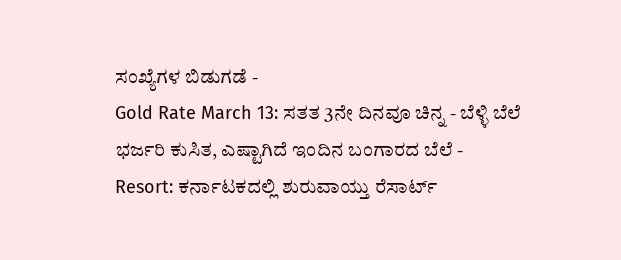ಸಂಖ್ಯೆಗಳ ಬಿಡುಗಡೆ -
Gold Rate March 13: ಸತತ 3ನೇ ದಿನವೂ ಚಿನ್ನ - ಬೆಳ್ಳಿ ಬೆಲೆ ಭರ್ಜರಿ ಕುಸಿತ, ಎಷ್ಟಾಗಿದೆ ಇಂದಿನ ಬಂಗಾರದ ಬೆಲೆ -
Resort: ಕರ್ನಾಟಕದಲ್ಲಿ ಶುರುವಾಯ್ತು ರೆಸಾರ್ಟ್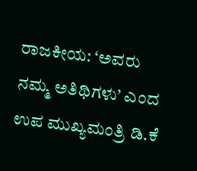ರಾಜಕೀಯ: ‘ಅವರು ನಮ್ಮ ಅತಿಥಿಗಳು’ ಎಂದ ಉಪ ಮುಖ್ಯಮಂತ್ರಿ ಡಿ.ಕೆ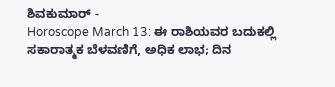ಶಿವಕುಮಾರ್ -
Horoscope March 13: ಈ ರಾಶಿಯವರ ಬದುಕಲ್ಲಿ ಸಕಾರಾತ್ಮಕ ಬೆಳವಣಿಗೆ, ಅಧಿಕ ಲಾಭ; ದಿನ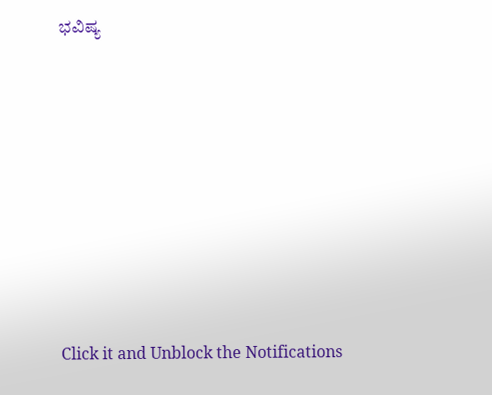ಭವಿಷ್ಯ












Click it and Unblock the Notifications